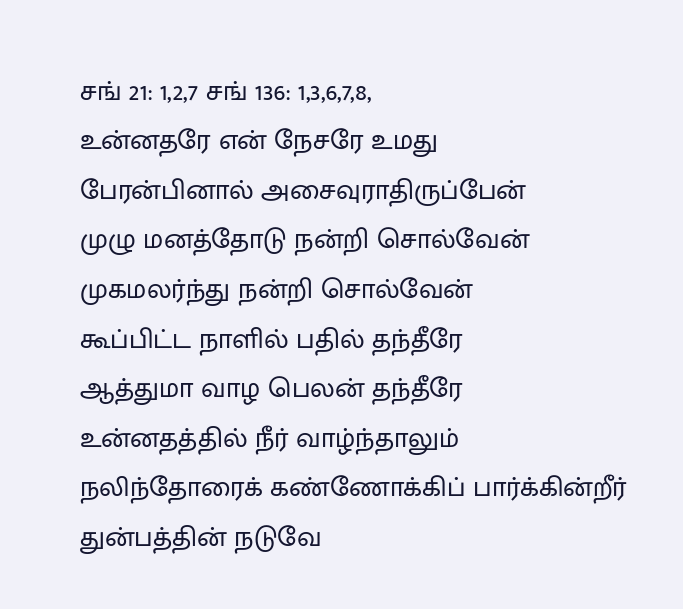சங் 21: 1,2,7 சங் 136: 1,3,6,7,8,
உன்னதரே என் நேசரே உமது
பேரன்பினால் அசைவுராதிருப்பேன்
முழு மனத்தோடு நன்றி சொல்வேன்
முகமலர்ந்து நன்றி சொல்வேன்
கூப்பிட்ட நாளில் பதில் தந்தீரே
ஆத்துமா வாழ பெலன் தந்தீரே
உன்னதத்தில் நீர் வாழ்ந்தாலும்
நலிந்தோரைக் கண்ணோக்கிப் பார்க்கின்றீர்
துன்பத்தின் நடுவே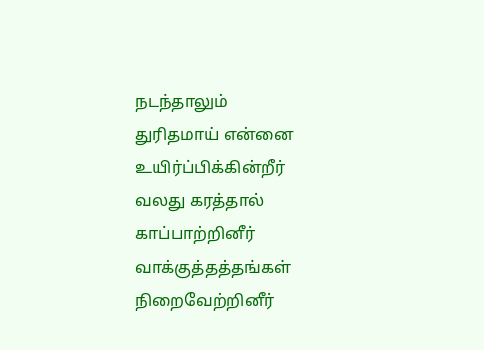நடந்தாலும்
துரிதமாய் என்னை உயிர்ப்பிக்கின்றீர்
வலது கரத்தால் காப்பாற்றினீர்
வாக்குத்தத்தங்கள் நிறைவேற்றினீர்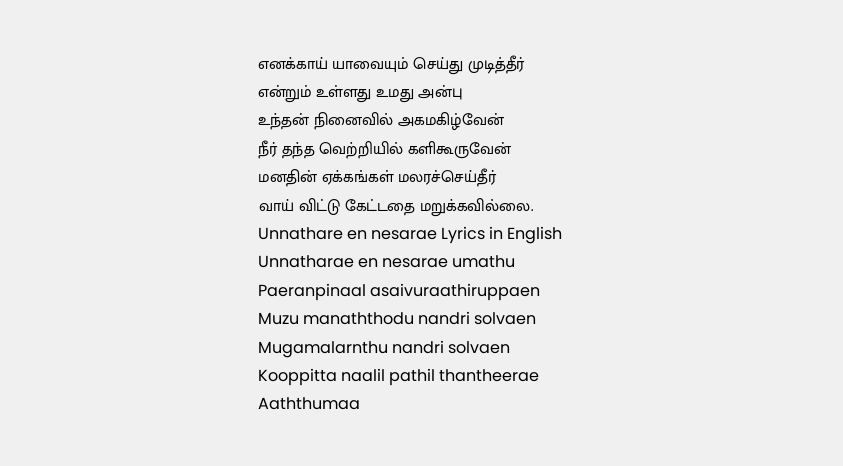எனக்காய் யாவையும் செய்து முடித்தீர்
என்றும் உள்ளது உமது அன்பு
உந்தன் நினைவில் அகமகிழ்வேன்
நீர் தந்த வெற்றியில் களிகூருவேன்
மனதின் ஏக்கங்கள் மலரச்செய்தீர்
வாய் விட்டு கேட்டதை மறுக்கவில்லை.
Unnathare en nesarae Lyrics in English
Unnatharae en nesarae umathu
Paeranpinaal asaivuraathiruppaen
Muzu manaththodu nandri solvaen
Mugamalarnthu nandri solvaen
Kooppitta naalil pathil thantheerae
Aaththumaa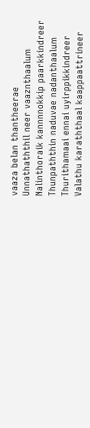vaaza belan thantheerae
Unnathaththil neer vaaznthaalum
Nalinthoraik kannnnokkip paarkkindreer
Thunpaththin naduvae nadanthaalum
Thurithamaai ennai uyirppikkindreer
Valathu karaththaal kaappaattrineer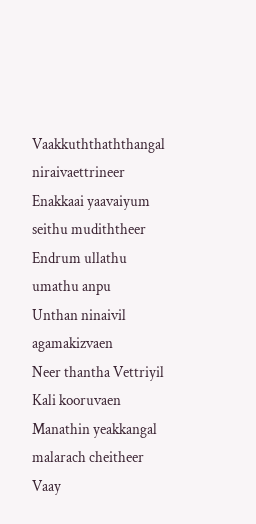Vaakkuththaththangal niraivaettrineer
Enakkaai yaavaiyum seithu mudiththeer
Endrum ullathu umathu anpu
Unthan ninaivil agamakizvaen
Neer thantha Vettriyil Kali kooruvaen
Manathin yeakkangal malarach cheitheer
Vaay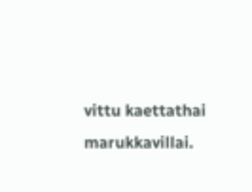vittu kaettathai marukkavillai.